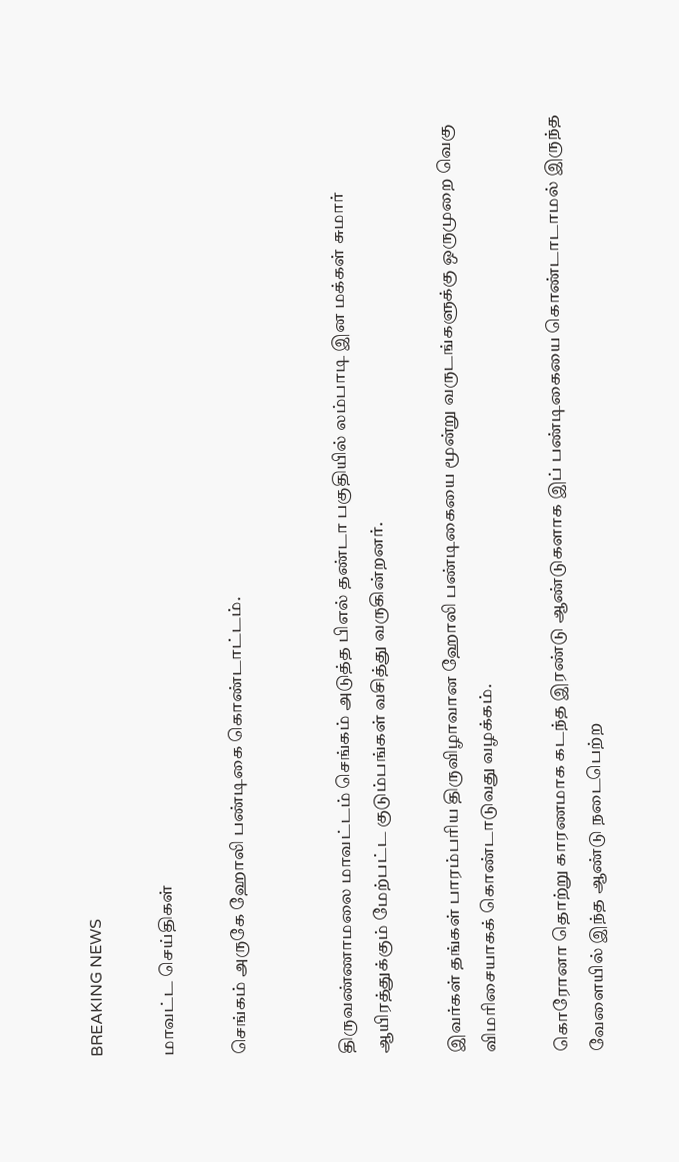BREAKING NEWS

மாவட்ட செய்திகள்

செங்கம் அருகே ஹோலி பண்டிகை கொண்டாட்டம்.


திருவண்ணாமலை மாவட்டம் செங்கம் அடுத்த பிஎல் தண்டா பகுதியில் லம்பாடி இன மக்கள் சுமார் ஆயிரத்துக்கும் மேற்பட்ட குடும்பங்கள் வசித்து வருகின்றனர்.

இவர்கள் தங்கள் பாரம்பரிய திருவிழாவான ஹோலி பண்டிகையை மூன்று வருடங்களுக்கு ஒருமுறை வெகு விமரிசையாகக் கொண்டாடுவது வழக்கம்.

கொரோனா தொற்று காரணமாக கடந்த இரண்டு ஆண்டுகளாக இப் பண்டிகையை கொண்டாடாமல் இருந்த வேளையில் இந்த ஆண்டு நடைபெற்ற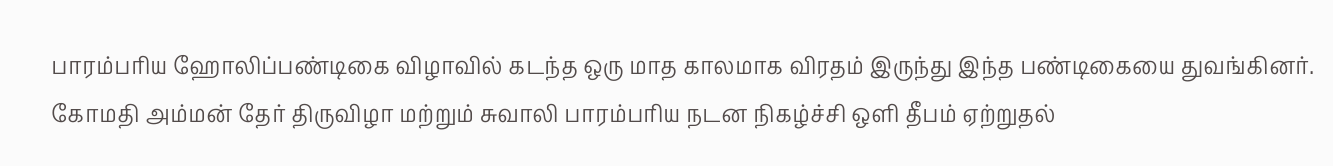பாரம்பரிய ஹோலிப்பண்டிகை விழாவில் கடந்த ஒரு மாத காலமாக விரதம் இருந்து இந்த பண்டிகையை துவங்கினர். கோமதி அம்மன் தேர் திருவிழா மற்றும் சுவாலி பாரம்பரிய நடன நிகழ்ச்சி ஒளி தீபம் ஏற்றுதல்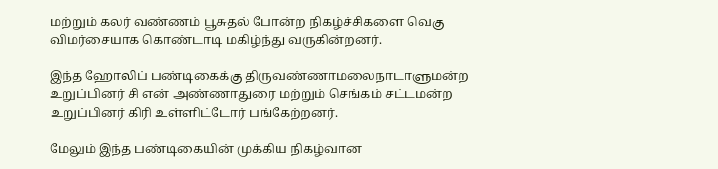மற்றும் கலர் வண்ணம் பூசுதல் போன்ற நிகழ்ச்சிகளை வெகு விமர்சையாக கொண்டாடி மகிழ்ந்து வருகின்றனர்.

இந்த ஹோலிப் பண்டிகைக்கு திருவண்ணாமலைநாடாளுமன்ற உறுப்பினர் சி என் அண்ணாதுரை மற்றும் செங்கம் சட்டமன்ற உறுப்பினர் கிரி உள்ளிட்டோர் பங்கேற்றனர்.

மேலும் இந்த பண்டிகையின் முக்கிய நிகழ்வான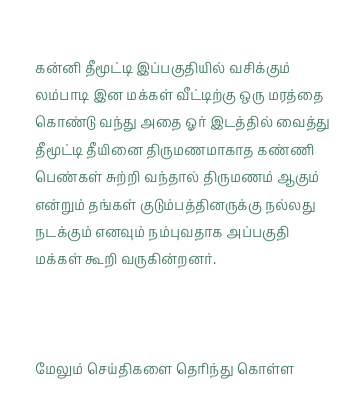கன்னி தீமூட்டி இப்பகுதியில் வசிக்கும் லம்பாடி இன மக்கள் வீட்டிற்கு ஒரு மரத்தை கொண்டு வந்து அதை ஓர் இடத்தில் வைத்து தீமூட்டி தீயினை திருமணமாகாத கண்ணி பெண்கள் சுற்றி வந்தால் திருமணம் ஆகும் என்றும் தங்கள் குடும்பத்தினருக்கு நல்லது நடக்கும் எனவும் நம்புவதாக அப்பகுதி மக்கள் கூறி வருகின்றனர்.



மேலும் செய்திகளை தெரிந்து கொள்ள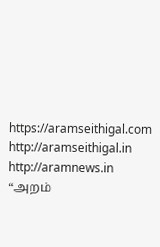https://aramseithigal.com  http://aramseithigal.in  http://aramnews.in “அறம்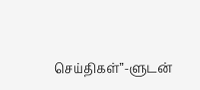செய்திகள்”-ளுடன்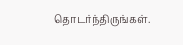தொடர்ந்திருங்கள்.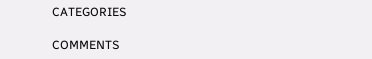CATEGORIES

COMMENTS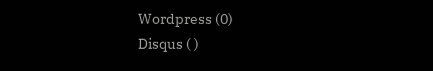Wordpress (0)
Disqus ( )